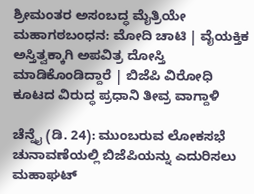ಶ್ರೀಮಂತರ ಅಸಂಬದ್ಧ ಮೈತ್ರಿಯೇ ಮಹಾಗಠಬಂಧನ: ಮೋದಿ ಚಾಟಿ | ವೈಯಕ್ತಿಕ ಅಸ್ತಿತ್ವಕ್ಕಾಗಿ ಅಪವಿತ್ರ ದೋಸ್ತಿ ಮಾಡಿಕೊಂಡಿದ್ದಾರೆ | ಬಿಜೆಪಿ ವಿರೋಧಿ ಕೂಟದ ವಿರುದ್ಧ ಪ್ರಧಾನಿ ತೀವ್ರ ವಾಗ್ದಾಳಿ

ಚೆನ್ನೈ (ಡಿ. 24): ಮುಂಬರುವ ಲೋಕಸಭೆ ಚುನಾವಣೆಯಲ್ಲಿ ಬಿಜೆಪಿಯನ್ನು ಎದುರಿಸಲು ಮಹಾಘಟ್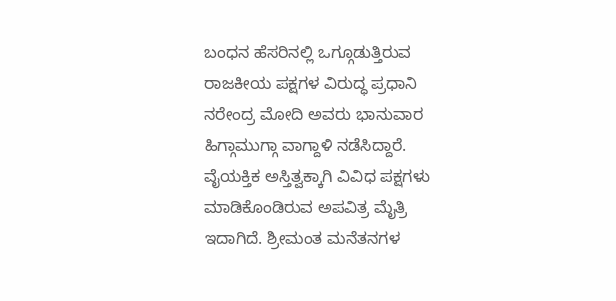ಬಂಧನ ಹೆಸರಿನಲ್ಲಿ ಒಗ್ಗೂಡುತ್ತಿರುವ ರಾಜಕೀಯ ಪಕ್ಷಗಳ ವಿರುದ್ಧ ಪ್ರಧಾನಿ ನರೇಂದ್ರ ಮೋದಿ ಅವರು ಭಾನುವಾರ ಹಿಗ್ಗಾಮುಗ್ಗಾ ವಾಗ್ದಾಳಿ ನಡೆಸಿದ್ದಾರೆ. ವೈಯಕ್ತಿಕ ಅಸ್ತಿತ್ವಕ್ಕಾಗಿ ವಿವಿಧ ಪಕ್ಷಗಳು ಮಾಡಿಕೊಂಡಿರುವ ಅಪವಿತ್ರ ಮೈತ್ರಿ ಇದಾಗಿದೆ. ಶ್ರೀಮಂತ ಮನೆತನಗಳ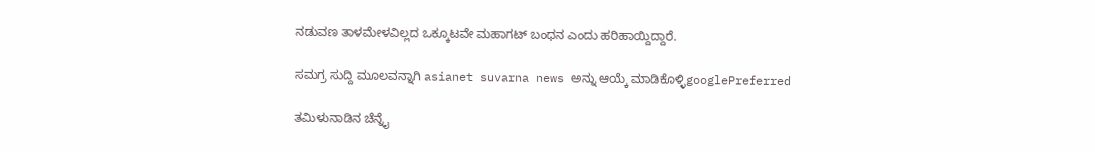ನಡುವಣ ತಾಳಮೇಳವಿಲ್ಲದ ಒಕ್ಕೂಟವೇ ಮಹಾಗಟ್ ಬಂಧನ ಎಂದು ಹರಿಹಾಯ್ದಿದ್ದಾರೆ.

ಸಮಗ್ರ ಸುದ್ದಿ ಮೂಲವನ್ನಾಗಿ asianet suvarna news ಅನ್ನು ಆಯ್ಕೆ ಮಾಡಿಕೊಳ್ಳಿgooglePreferred

ತಮಿಳುನಾಡಿನ ಚೆನ್ನೈ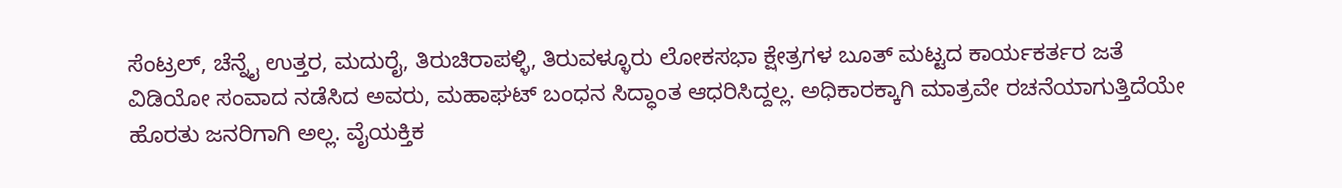ಸೆಂಟ್ರಲ್‌, ಚೆನ್ನೈ ಉತ್ತರ, ಮದುರೈ, ತಿರುಚಿರಾಪಳ್ಳಿ, ತಿರುವಳ್ಳೂರು ಲೋಕಸಭಾ ಕ್ಷೇತ್ರಗಳ ಬೂತ್‌ ಮಟ್ಟದ ಕಾರ್ಯಕರ್ತರ ಜತೆ ವಿಡಿಯೋ ಸಂವಾದ ನಡೆಸಿದ ಅವರು, ಮಹಾಘಟ್ ಬಂಧನ ಸಿದ್ಧಾಂತ ಆಧರಿಸಿದ್ದಲ್ಲ. ಅಧಿಕಾರಕ್ಕಾಗಿ ಮಾತ್ರವೇ ರಚನೆಯಾಗುತ್ತಿದೆಯೇ ಹೊರತು ಜನರಿಗಾಗಿ ಅಲ್ಲ. ವೈಯಕ್ತಿಕ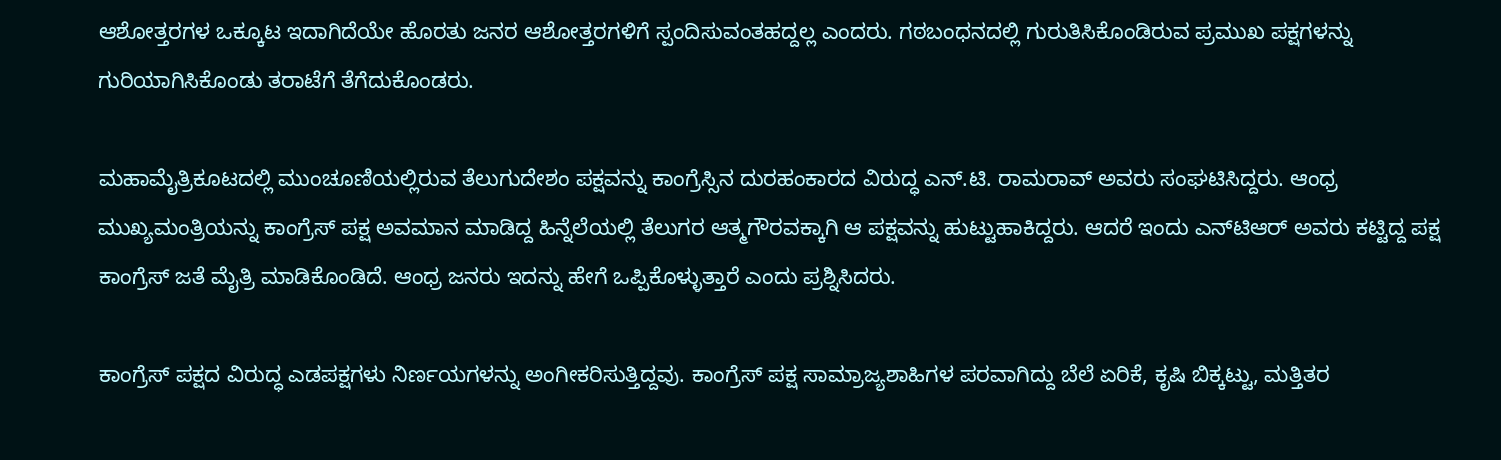ಆಶೋತ್ತರಗಳ ಒಕ್ಕೂಟ ಇದಾಗಿದೆಯೇ ಹೊರತು ಜನರ ಆಶೋತ್ತರಗಳಿಗೆ ಸ್ಪಂದಿಸುವಂತಹದ್ದಲ್ಲ ಎಂದರು. ಗಠಬಂಧನದಲ್ಲಿ ಗುರುತಿಸಿಕೊಂಡಿರುವ ಪ್ರಮುಖ ಪಕ್ಷಗಳನ್ನು ಗುರಿಯಾಗಿಸಿಕೊಂಡು ತರಾಟೆಗೆ ತೆಗೆದುಕೊಂಡರು.

ಮಹಾಮೈತ್ರಿಕೂಟದಲ್ಲಿ ಮುಂಚೂಣಿಯಲ್ಲಿರುವ ತೆಲುಗುದೇಶಂ ಪಕ್ಷವನ್ನು ಕಾಂಗ್ರೆಸ್ಸಿನ ದುರಹಂಕಾರದ ವಿರುದ್ಧ ಎನ್‌.ಟಿ. ರಾಮರಾವ್‌ ಅವರು ಸಂಘಟಿಸಿದ್ದರು. ಆಂಧ್ರ ಮುಖ್ಯಮಂತ್ರಿಯನ್ನು ಕಾಂಗ್ರೆಸ್‌ ಪಕ್ಷ ಅವಮಾನ ಮಾಡಿದ್ದ ಹಿನ್ನೆಲೆಯಲ್ಲಿ ತೆಲುಗರ ಆತ್ಮಗೌರವಕ್ಕಾಗಿ ಆ ಪಕ್ಷವನ್ನು ಹುಟ್ಟುಹಾಕಿದ್ದರು. ಆದರೆ ಇಂದು ಎನ್‌ಟಿಆರ್‌ ಅವರು ಕಟ್ಟಿದ್ದ ಪಕ್ಷ ಕಾಂಗ್ರೆಸ್‌ ಜತೆ ಮೈತ್ರಿ ಮಾಡಿಕೊಂಡಿದೆ. ಆಂಧ್ರ ಜನರು ಇದನ್ನು ಹೇಗೆ ಒಪ್ಪಿಕೊಳ್ಳುತ್ತಾರೆ ಎಂದು ಪ್ರಶ್ನಿಸಿದರು.

ಕಾಂಗ್ರೆಸ್‌ ಪಕ್ಷದ ವಿರುದ್ಧ ಎಡಪಕ್ಷಗಳು ನಿರ್ಣಯಗಳನ್ನು ಅಂಗೀಕರಿಸುತ್ತಿದ್ದವು. ಕಾಂಗ್ರೆಸ್‌ ಪಕ್ಷ ಸಾಮ್ರಾಜ್ಯಶಾಹಿಗಳ ಪರವಾಗಿದ್ದು ಬೆಲೆ ಏರಿಕೆ, ಕೃಷಿ ಬಿಕ್ಕಟ್ಟು, ಮತ್ತಿತರ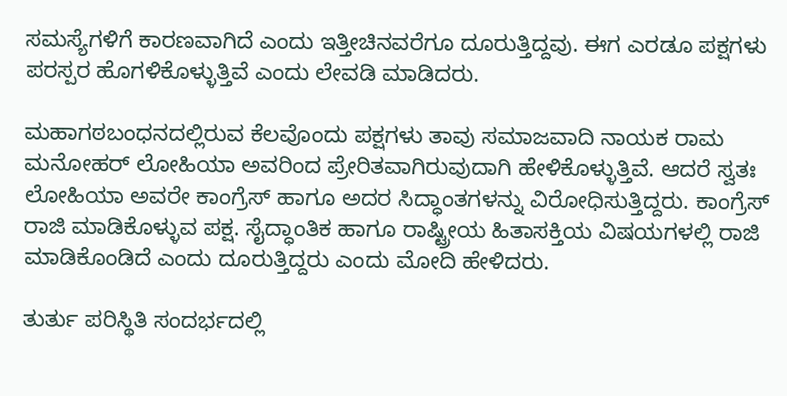ಸಮಸ್ಯೆಗಳಿಗೆ ಕಾರಣವಾಗಿದೆ ಎಂದು ಇತ್ತೀಚಿನವರೆಗೂ ದೂರುತ್ತಿದ್ದವು. ಈಗ ಎರಡೂ ಪಕ್ಷಗಳು ಪರಸ್ಪರ ಹೊಗಳಿಕೊಳ್ಳುತ್ತಿವೆ ಎಂದು ಲೇವಡಿ ಮಾಡಿದರು.

ಮಹಾಗಠಬಂಧನದಲ್ಲಿರುವ ಕೆಲವೊಂದು ಪಕ್ಷಗಳು ತಾವು ಸಮಾಜವಾದಿ ನಾಯಕ ರಾಮ ಮನೋಹರ್‌ ಲೋಹಿಯಾ ಅವರಿಂದ ಪ್ರೇರಿತವಾಗಿರುವುದಾಗಿ ಹೇಳಿಕೊಳ್ಳುತ್ತಿವೆ. ಆದರೆ ಸ್ವತಃ ಲೋಹಿಯಾ ಅವರೇ ಕಾಂಗ್ರೆಸ್‌ ಹಾಗೂ ಅದರ ಸಿದ್ಧಾಂತಗಳನ್ನು ವಿರೋಧಿಸುತ್ತಿದ್ದರು. ಕಾಂಗ್ರೆಸ್‌ ರಾಜಿ ಮಾಡಿಕೊಳ್ಳುವ ಪಕ್ಷ. ಸೈದ್ಧಾಂತಿಕ ಹಾಗೂ ರಾಷ್ಟ್ರೀಯ ಹಿತಾಸಕ್ತಿಯ ವಿಷಯಗಳಲ್ಲಿ ರಾಜಿ ಮಾಡಿಕೊಂಡಿದೆ ಎಂದು ದೂರುತ್ತಿದ್ದರು ಎಂದು ಮೋದಿ ಹೇಳಿದರು.

ತುರ್ತು ಪರಿಸ್ಥಿತಿ ಸಂದರ್ಭದಲ್ಲಿ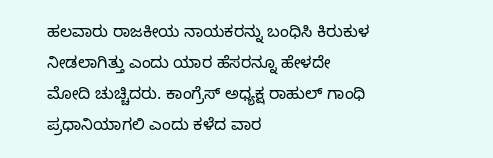ಹಲವಾರು ರಾಜಕೀಯ ನಾಯಕರನ್ನು ಬಂಧಿಸಿ ಕಿರುಕುಳ ನೀಡಲಾಗಿತ್ತು ಎಂದು ಯಾರ ಹೆಸರನ್ನೂ ಹೇಳದೇ ಮೋದಿ ಚುಚ್ಚಿದರು. ಕಾಂಗ್ರೆಸ್‌ ಅಧ್ಯಕ್ಷ ರಾಹುಲ್‌ ಗಾಂಧಿ ಪ್ರಧಾನಿಯಾಗಲಿ ಎಂದು ಕಳೆದ ವಾರ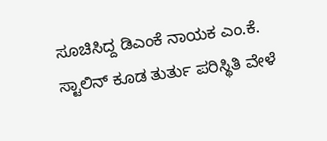ಸೂಚಿಸಿದ್ದ ಡಿಎಂಕೆ ನಾಯಕ ಎಂ.ಕೆ. ಸ್ಟಾಲಿನ್‌ ಕೂಡ ತುರ್ತು ಪರಿಸ್ಥಿತಿ ವೇಳೆ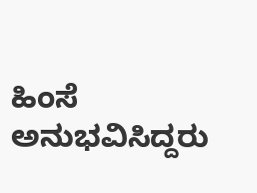ಹಿಂಸೆ ಅನುಭವಿಸಿದ್ದರು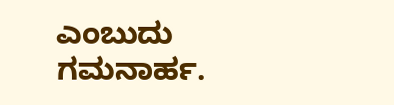ಎಂಬುದು ಗಮನಾರ್ಹ.